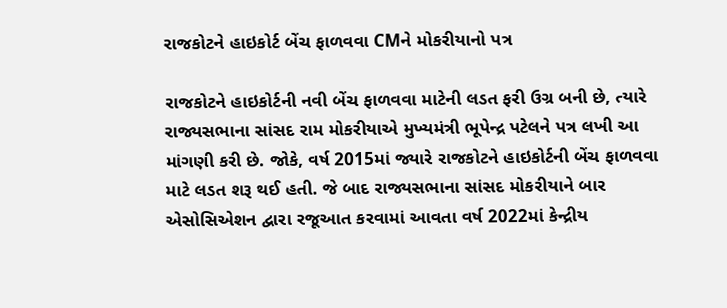રાજકોટને હાઇકોર્ટ બેંચ ફાળવવા CMને મોકરીયાનો પત્ર

રાજકોટને હાઇકોર્ટની નવી બેંચ ફાળવવા માટેની લડત ફરી ઉગ્ર બની છે, ત્યારે રાજ્યસભાના સાંસદ રામ મોકરીયાએ મુખ્યમંત્રી ભૂપેન્દ્ર પટેલને પત્ર લખી આ માંગણી કરી છે. જોકે, વર્ષ 2015માં જ્યારે રાજકોટને હાઇકોર્ટની બેંચ ફાળવવા માટે લડત શરૂ થઈ હતી. જે બાદ રાજ્યસભાના સાંસદ મોકરીયાને બાર એસોસિએશન દ્વારા રજૂઆત કરવામાં આવતા વર્ષ 2022માં કેન્દ્રીય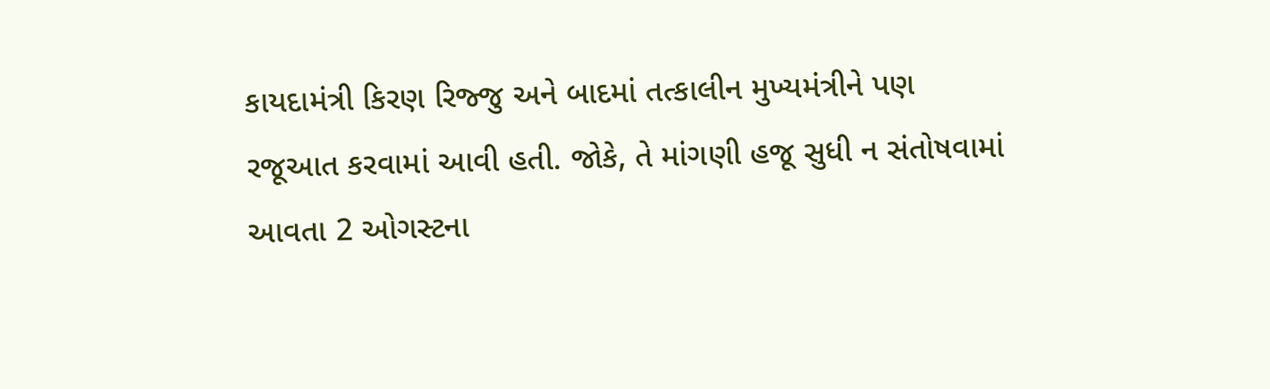કાયદામંત્રી કિરણ રિજ્જુ અને બાદમાં તત્કાલીન મુખ્યમંત્રીને પણ રજૂઆત કરવામાં આવી હતી. જોકે, તે માંગણી હજૂ સુધી ન સંતોષવામાં આવતા 2 ઓગસ્ટના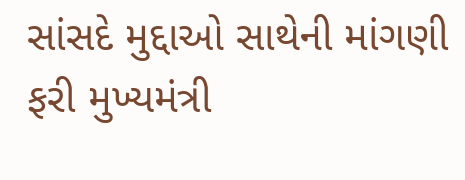સાંસદે મુદ્દાઓ સાથેની માંગણી ફરી મુખ્યમંત્રી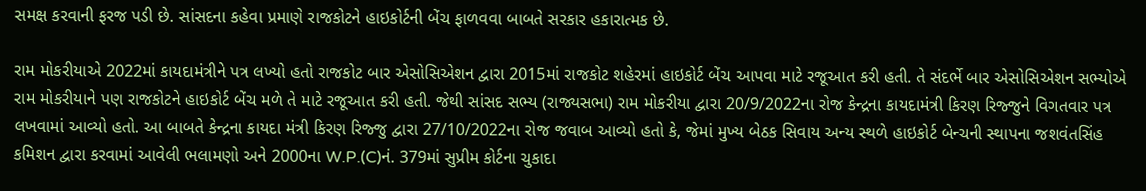સમક્ષ કરવાની ફરજ પડી છે. સાંસદના કહેવા પ્રમાણે રાજકોટને હાઇકોર્ટની બેંચ ફાળવવા બાબતે સરકાર હકારાત્મક છે.

રામ મોકરીયાએ 2022માં કાયદામંત્રીને પત્ર લખ્યો હતો રાજકોટ બાર એસોસિએશન દ્વારા 2015માં રાજકોટ શહેરમાં હાઇકોર્ટ બેંચ આપવા માટે રજૂઆત કરી હતી. તે સંદર્ભે બાર એસોસિએશન સભ્યોએ રામ મોકરીયાને પણ રાજકોટને હાઇકોર્ટ બેંચ મળે તે માટે રજૂઆત કરી હતી. જેથી સાંસદ સભ્ય (રાજ્યસભા) રામ મોકરીયા દ્વારા 20/9/2022ના રોજ કેન્દ્રના કાયદામંત્રી કિરણ રિજ્જુને વિગતવાર પત્ર લખવામાં આવ્યો હતો. આ બાબતે કેન્દ્રના કાયદા મંત્રી કિરણ રિજ્જુ દ્વારા 27/10/2022ના રોજ જવાબ આવ્યો હતો કે, જેમાં મુખ્ય બેઠક સિવાય અન્ય સ્થળે હાઇકોર્ટ બેન્ચની સ્થાપના જશવંતસિંહ કમિશન દ્વારા કરવામાં આવેલી ભલામણો અને 2000ના W.P.(C)નં. 379માં સુપ્રીમ કોર્ટના ચુકાદા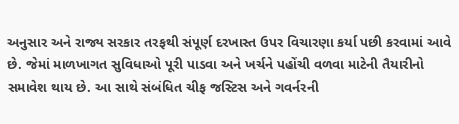અનુસાર અને રાજ્ય સરકાર તરફથી સંપૂર્ણ દરખાસ્ત ઉપર વિચારણા કર્યા પછી કરવામાં આવે છે. જેમાં માળખાગત સુવિધાઓ પૂરી પાડવા અને ખર્ચને પહોંચી વળવા માટેની તૈયારીનો સમાવેશ થાય છે. આ સાથે સંબંધિત ચીફ જસ્ટિસ અને ગવર્નરની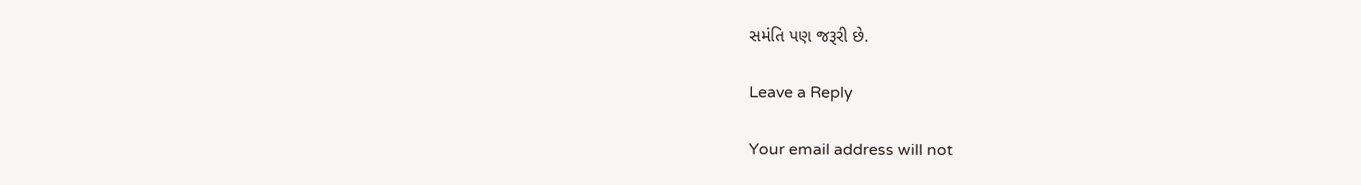સમંતિ પણ જરૂરી છે.

Leave a Reply

Your email address will not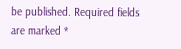be published. Required fields are marked *